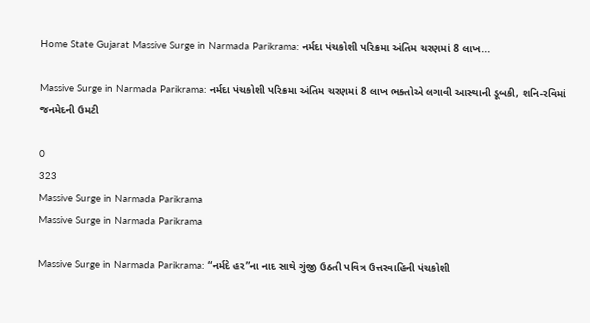Home State Gujarat Massive Surge in Narmada Parikrama: નર્મદા પંચકોશી પરિક્રમા અંતિમ ચરણમાં 8 લાખ...

Massive Surge in Narmada Parikrama: નર્મદા પંચકોશી પરિક્રમા અંતિમ ચરણમાં 8 લાખ ભક્તોએ લગાવી આસ્થાની ડૂબકી, શનિ-રવિમાં જનમેદની ઉમટી

0
323
Massive Surge in Narmada Parikrama
Massive Surge in Narmada Parikrama

Massive Surge in Narmada Parikrama: “નર્મદે હર”ના નાદ સાથે ગુંજી ઉઠતી પવિત્ર ઉત્તરવાહિની પંચકોશી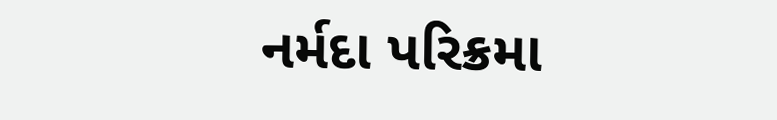નર્મદા પરિક્રમા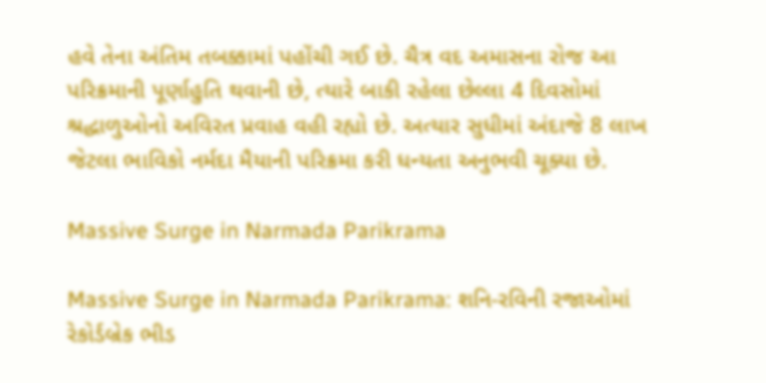હવે તેના અંતિમ તબક્કામાં પહોંચી ગઈ છે. ચૈત્ર વદ અમાસના રોજ આ પરિક્રમાની પૂર્ણાહુતિ થવાની છે, ત્યારે બાકી રહેલા છેલ્લા 4 દિવસોમાં શ્રદ્ધાળુઓનો અવિરત પ્રવાહ વહી રહ્યો છે. અત્યાર સુધીમાં અંદાજે 8 લાખ જેટલા ભાવિકો નર્મદા મૈયાની પરિક્રમા કરી ધન્યતા અનુભવી ચૂક્યા છે.

Massive Surge in Narmada Parikrama

Massive Surge in Narmada Parikrama: શનિ-રવિની રજાઓમાં રેકોર્ડબ્રેક ભીડ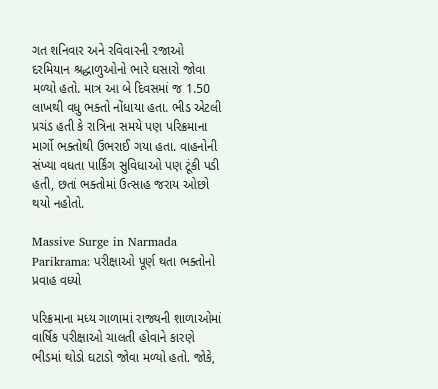ગત શનિવાર અને રવિવારની રજાઓ દરમિયાન શ્રદ્ધાળુઓનો ભારે ઘસારો જોવા મળ્યો હતો. માત્ર આ બે દિવસમાં જ 1.50 લાખથી વધુ ભક્તો નોંધાયા હતા. ભીડ એટલી પ્રચંડ હતી કે રાત્રિના સમયે પણ પરિક્રમાના માર્ગો ભક્તોથી ઉભરાઈ ગયા હતા. વાહનોની સંખ્યા વધતા પાર્કિંગ સુવિધાઓ પણ ટૂંકી પડી હતી, છતાં ભક્તોમાં ઉત્સાહ જરાય ઓછો થયો નહોતો.

Massive Surge in Narmada Parikrama: પરીક્ષાઓ પૂર્ણ થતા ભક્તોનો પ્રવાહ વધ્યો

પરિક્રમાના મધ્ય ગાળામાં રાજ્યની શાળાઓમાં વાર્ષિક પરીક્ષાઓ ચાલતી હોવાને કારણે ભીડમાં થોડો ઘટાડો જોવા મળ્યો હતો. જોકે,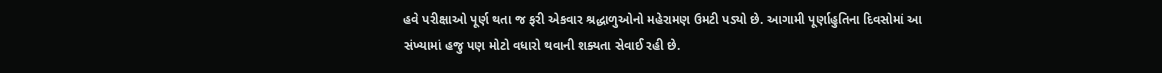હવે પરીક્ષાઓ પૂર્ણ થતા જ ફરી એકવાર શ્રદ્ધાળુઓનો મહેરામણ ઉમટી પડ્યો છે. આગામી પૂર્ણાહુતિના દિવસોમાં આ સંખ્યામાં હજુ પણ મોટો વધારો થવાની શક્યતા સેવાઈ રહી છે.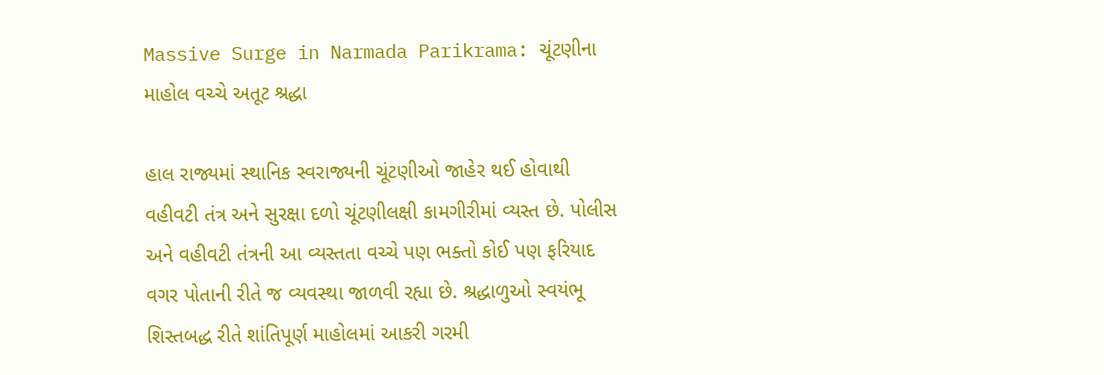Massive Surge in Narmada Parikrama: ચૂંટણીના માહોલ વચ્ચે અતૂટ શ્રદ્ધા

હાલ રાજ્યમાં સ્થાનિક સ્વરાજ્યની ચૂંટણીઓ જાહેર થઈ હોવાથી વહીવટી તંત્ર અને સુરક્ષા દળો ચૂંટણીલક્ષી કામગીરીમાં વ્યસ્ત છે. પોલીસ અને વહીવટી તંત્રની આ વ્યસ્તતા વચ્ચે પણ ભક્તો કોઈ પણ ફરિયાદ વગર પોતાની રીતે જ વ્યવસ્થા જાળવી રહ્યા છે. શ્રદ્ધાળુઓ સ્વયંભૂ શિસ્તબદ્ધ રીતે શાંતિપૂર્ણ માહોલમાં આકરી ગરમી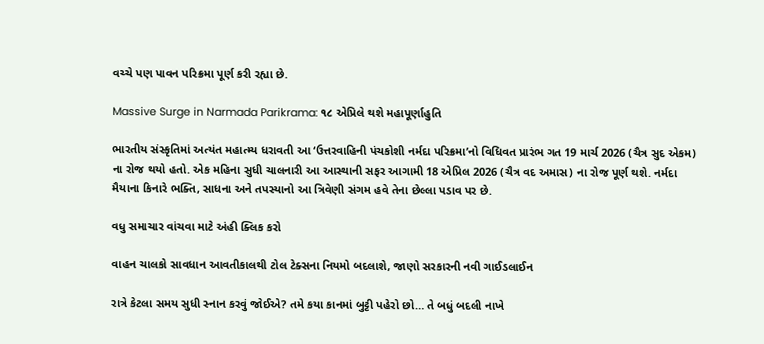વચ્ચે પણ પાવન પરિક્રમા પૂર્ણ કરી રહ્યા છે.

Massive Surge in Narmada Parikrama: ૧૮ એપ્રિલે થશે મહાપૂર્ણાહુતિ

ભારતીય સંસ્કૃતિમાં અત્યંત મહાત્મ્ય ધરાવતી આ ‘ઉત્તરવાહિની પંચકોશી નર્મદા પરિક્રમા’નો વિધિવત પ્રારંભ ગત 19 માર્ચ 2026 (ચૈત્ર સુદ એકમ) ના રોજ થયો હતો. એક મહિના સુધી ચાલનારી આ આસ્થાની સફર આગામી 18 એપ્રિલ 2026 (ચૈત્ર વદ અમાસ) ના રોજ પૂર્ણ થશે. નર્મદા મૈયાના કિનારે ભક્તિ, સાધના અને તપસ્યાનો આ ત્રિવેણી સંગમ હવે તેના છેલ્લા પડાવ પર છે.

વધુ સમાચાર વાંચવા માટે અંહી ક્લિક કરો

વાહન ચાલકો સાવધાન આવતીકાલથી ટોલ ટેક્સના નિયમો બદલાશે, જાણો સરકારની નવી ગાઈડલાઈન

રાત્રે કેટલા સમય સુધી સ્નાન કરવું જોઈએ? તમે કયા કાનમાં બુટ્ટી પહેરો છો… તે બધું બદલી નાખે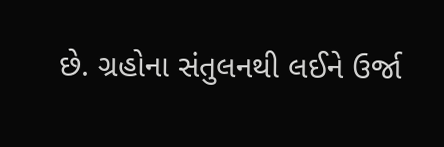છે. ગ્રહોના સંતુલનથી લઈને ઉર્જા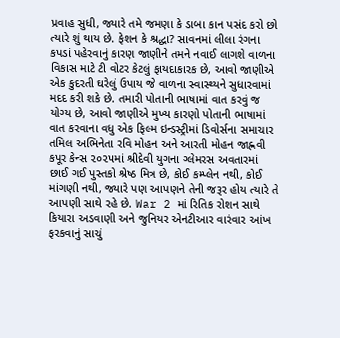પ્રવાહ સુધી, જ્યારે તમે જમણા કે ડાબા કાન પસંદ કરો છો ત્યારે શું થાય છે. ફેશન કે શ્રદ્ધા? સાવનમાં લીલા રંગના કપડાં પહેરવાનું કારણ જાણીને તમને નવાઈ લાગશે વાળના વિકાસ માટે ટી વોટર કેટલું ફાયદાકારક છે, આવો જાણીએ એક કુદરતી ઘરેલું ઉપાય જે વાળના સ્વાસ્થ્યને સુધારવામાં મદદ કરી શકે છે. તમારી પોતાની ભાષામાં વાત કરવું જ યોગ્ય છે, આવો જાણીએ મુખ્ય કારણો પોતાની ભાષામાં વાત કરવાના વધુ એક ફિલ્મ ઇન્ડસ્ટ્રીમાં ડિવોર્સના સમાચાર તમિલ અભિનેતા રવિ મોહન અને આરતી મોહન જાહ્નવી કપૂર કેન્સ ૨૦૨૫માં શ્રીદેવી યુગના ગ્લેમરસ અવતારમાં છાઈ ગઈ પુસ્તકો શ્રેષ્ઠ મિત્ર છે, કોઈ કમ્પ્લેન નથી, કોઈ માંગણી નથી, જ્યારે પણ આપણને તેની જરૂર હોય ત્યારે તે આપણી સાથે રહે છે. War 2 માં રિતિક રોશન સાથે કિયારા અડવાણી અને જુનિયર એનટીઆર વારંવાર આંખ ફરકવાનું સાચું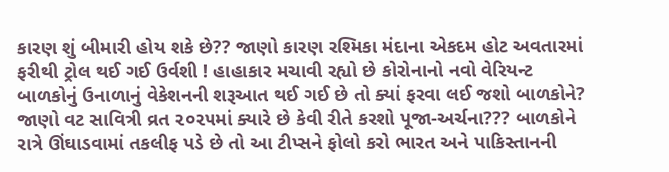કારણ શું બીમારી હોય શકે છે?? જાણો કારણ રશ્મિકા મંદાના એકદમ હોટ અવતારમાં ફરીથી ટ્રોલ થઈ ગઈ ઉર્વશી ! હાહાકાર મચાવી રહ્યો છે કોરોનાનો નવો વેરિયન્ટ બાળકોનું ઉનાળાનું વેકેશનની શરૂઆત થઈ ગઈ છે તો ક્યાં ફરવા લઈ જશો બાળકોને? જાણો વટ સાવિત્રી વ્રત ૨૦૨૫માં ક્યારે છે કેવી રીતે કરશો પૂજા-અર્ચના??? બાળકોને રાત્રે ઊંઘાડવામાં તકલીફ પડે છે તો આ ટીપ્સને ફોલો કરો ભારત અને પાકિસ્તાનની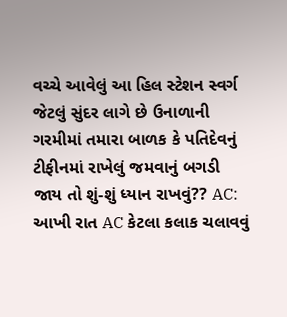વચ્ચે આવેલું આ હિલ સ્ટેશન સ્વર્ગ જેટલું સુંદર લાગે છે ઉનાળાની ગરમીમાં તમારા બાળક કે પતિદેવનું ટીફીનમાં રાખેલું જમવાનું બગડી જાય તો શું-શું ધ્યાન રાખવું?? AC: આખી રાત AC કેટલા કલાક ચલાવવું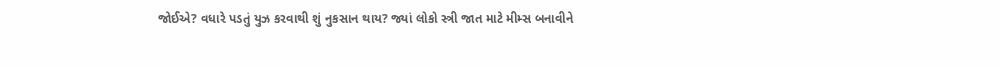જોઈએ? વધારે પડતું યુઝ કરવાથી શું નુકસાન થાય? જ્યાં લોકો સ્ત્રી જાત માટે મીમ્સ બનાવીને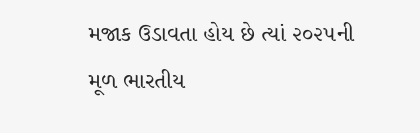મજાક ઉડાવતા હોય છે ત્યાં ૨૦૨૫ની મૂળ ભારતીય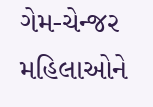ગેમ-ચેન્જર મહિલાઓને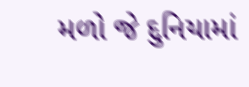મળો જે દુનિયામાં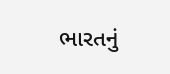ભારતનું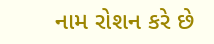નામ રોશન કરે છે